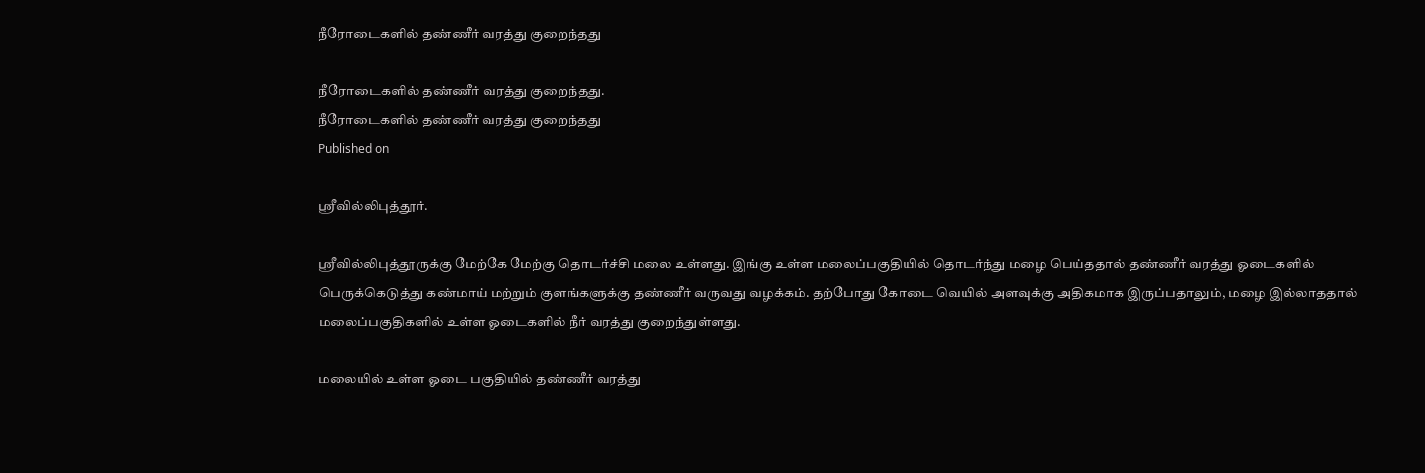நீரோடைகளில் தண்ணீர் வரத்து குறைந்தது

நீரோடைகளில் தண்ணீர் வரத்து குறைந்தது.
நீரோடைகளில் தண்ணீர் வரத்து குறைந்தது
Published on

ஸ்ரீவில்லிபுத்தூர்.

ஸ்ரீவில்லிபுத்தூருக்கு மேற்கே மேற்கு தொடர்ச்சி மலை உள்ளது. இங்கு உள்ள மலைப்பகுதியில் தொடர்ந்து மழை பெய்ததால் தண்ணீர் வரத்து ஓடைகளில் பெருக்கெடுத்து கண்மாய் மற்றும் குளங்களுக்கு தண்ணீர் வருவது வழக்கம். தற்போது கோடை வெயில் அளவுக்கு அதிகமாக இருப்பதாலும், மழை இல்லாததால் மலைப்பகுதிகளில் உள்ள ஓடைகளில் நீர் வரத்து குறைந்துள்ளது.

மலையில் உள்ள ஓடை பகுதியில் தண்ணீர் வரத்து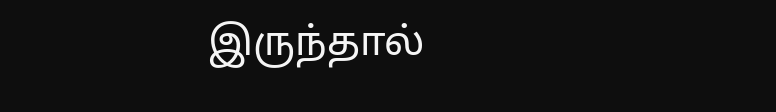இருந்தால்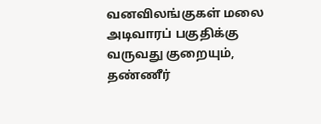வனவிலங்குகள் மலை அடிவாரப் பகுதிக்கு வருவது குறையும், தண்ணீர்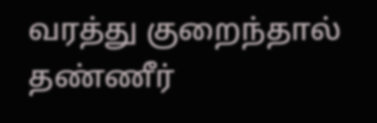வரத்து குறைந்தால் தண்ணீர்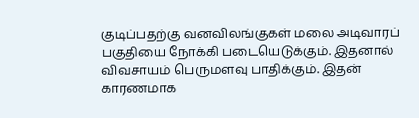குடிப்பதற்கு வனவிலங்குகள் மலை அடிவாரப் பகுதியை நோக்கி படையெடுக்கும். இதனால் விவசாயம் பெருமளவு பாதிக்கும். இதன் காரணமாக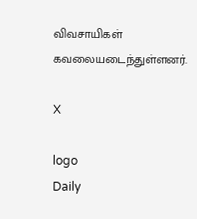விவசாயிகள் கவலையடைந்துள்ளனர்.

X

logo
Daily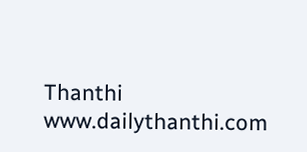Thanthi
www.dailythanthi.com